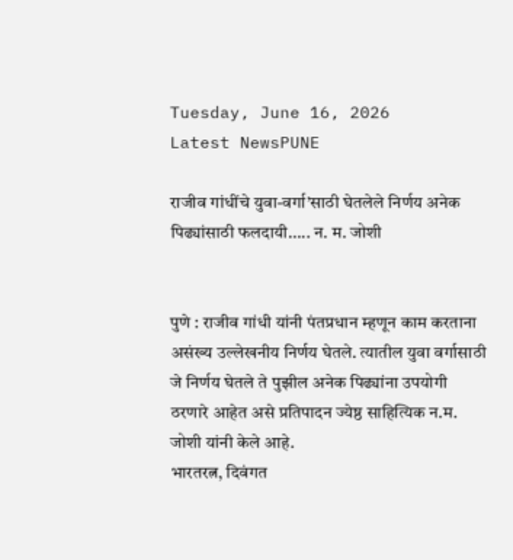Tuesday, June 16, 2026
Latest NewsPUNE

राजीव गांधींचे युवा-वर्गा’साठी घेतलेले निर्णय अनेक पिढ्यांसाठी फलदायी….. न. म. जोशी


पुणे : राजीव गांधी यांनी पंतप्रधान म्हणून काम करताना असंख्य उल्लेखनीय निर्णय घेतले. त्यातील युवा वर्गासाठी जे निर्णय घेतले ते पुझील अनेक पिढ्यांना उपयोगी ठरणारे आहेत असे प्रतिपादन ज्येष्ठ साहित्यिक न.म. जोशी यांनी केले आहे.
भारतरत्न, दिवंगत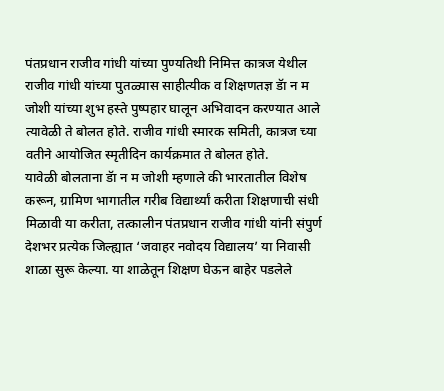पंतप्रधान राजीव गांधी यांच्या पुण्यतिथी निमित्त कात्रज येथील राजीव गांधी यांच्या पुतळ्यास साहीत्यीक व शिक्षणतज्ञ डॅा न म जोशी यांच्या शुभ हस्ते पुष्पहार घालून अभिवादन करण्यात आले त्यावेळी ते बोलत होते. राजीव गांधी स्मारक समिती, कात्रज च्या वतीने आयोजित स्मृतीदिन कार्यक्रमात ते बोलत होते.
यावेळी बोलताना डॅा न म जोशी म्हणाले की भारतातील विशेष करून, ग्रामिण भागातील गरीब विद्यार्थ्यां करीता शिक्षणाची संधी मिळावी या करीता, तत्कालीन पंतप्रधान राजीव गांधी यांनी संपुर्ण देशभर प्रत्येक जिल्ह्यात ‘जवाहर नवोदय विद्यालय’ या निवासी शाळा सुरू केल्या. या शाळेतून शिक्षण घेऊन बाहेर पडलेले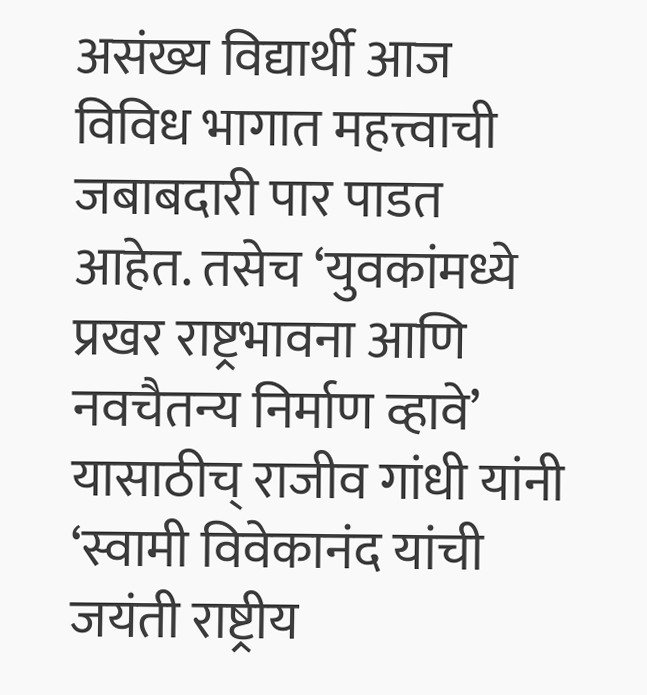असंख्य विद्यार्थी आज विविध भागात महत्त्वाची जबाबदारी पार पाडत आहेत. तसेच ‘युवकांमध्ये प्रखर राष्ट्रभावना आणि नवचैतन्य निर्माण व्हावे’ यासाठीच् राजीव गांधी यांनी ‘स्वामी विवेकानंद यांची जयंती राष्ट्रीय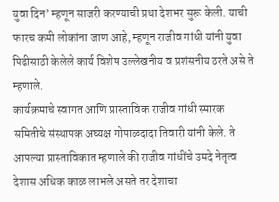युवा दिन’ म्हणून साजरी करण्याची प्रथा देशभर सुरू केली. याची फारच कमी लोकांना जाण आहे, म्हणून राजीव गांधी यांनी युवा पिढीसाठी केलेले कार्य विशेष उल्लेखनीय व प्रशंसनीय ठरते असे ते म्हणाले.
कार्यक्रमाचे स्वागत आणि प्रास्ताविक राजीव गांधी स्मारक समितीचे संस्थापक अघ्यक्ष गोपाळदादा तिवारी यांनी केले. ते आपल्या प्रास्ताविकात म्हणाले की राजीव गांधींचे उमदे नेतृत्व देशास अधिक काळ लाभले असते तर देशाचा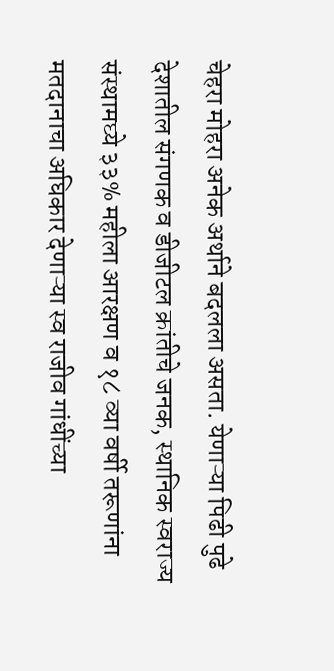चेहरा मोहरा अनेक अर्थाने बदलला असता. येणाऱ्या पिढी पुढे देशातील संगणक व डीजीटल क्रांतीचे जनक, स्थानिक स्वराज्य संस्थामघ्ये ३३% महीला आरक्षण व १८ व्या वर्षी तरूणांना मतदानाचा अघिकार देणाऱ्या स्व राजीव गांधींच्या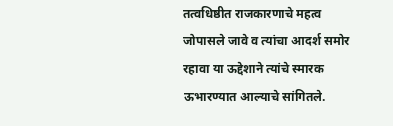तत्वधिष्ठीत राजकारणाचे महत्व जोपासले जावे व त्यांचा आदर्श समोर रहावा या ऊद्देशाने त्यांचे स्मारक ऊभारण्यात आल्याचे सांगितले.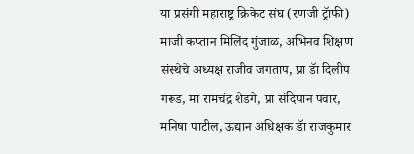या प्रसंगी महाराष्ट्र क्रिकेट संघ (रणजी ट्रॅाफी) माजी कप्तान मिलिंद गुंजाळ, अभिनव शिक्षण संस्थेचे अध्यक्ष राजीव जगताप, प्रा डॅा दिलीप गरूड, मा रामचंद्र शेडगे, प्रा संदिपान पवार, मनिषा पाटील, ऊद्यान अधिक्षक डॅा राजकुमार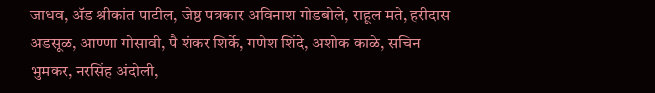जाधव, ॲड श्रीकांत पाटील, जेष्ठ पत्रकार अविनाश गोडबोले, राहूल मते, हरीदास अडसूळ, आण्णा गोसावी, पै शंकर शिर्के, गणेश शिंदे, अशोक काळे, सचिन भुमकर, नरसिंह अंदोली,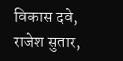विकास दवे, राजेश सुतार,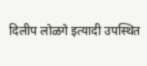दिलीप लोळगे इत्यादी उपस्थित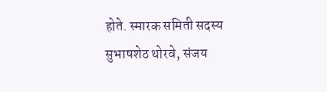होते. स्मारक समिती सदस्य सुभाषशेठ थोरवे, संजय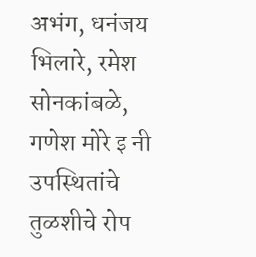अभंग, धनंजय भिलारे, रमेश सोनकांबळे, गणेश मोरे इ नी उपस्थितांचे तुळशीचे रोप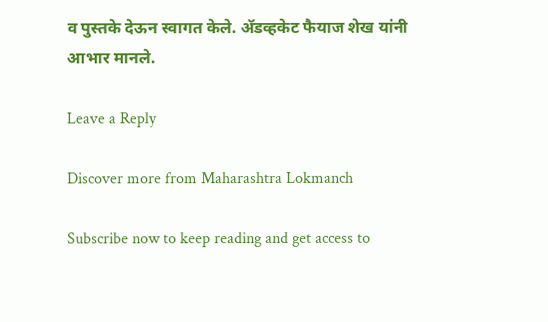व पुस्तके देऊन स्वागत केले. ॲडव्हकेट फैयाज शेख यांनी आभार मानले.

Leave a Reply

Discover more from Maharashtra Lokmanch

Subscribe now to keep reading and get access to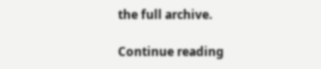the full archive.

Continue reading